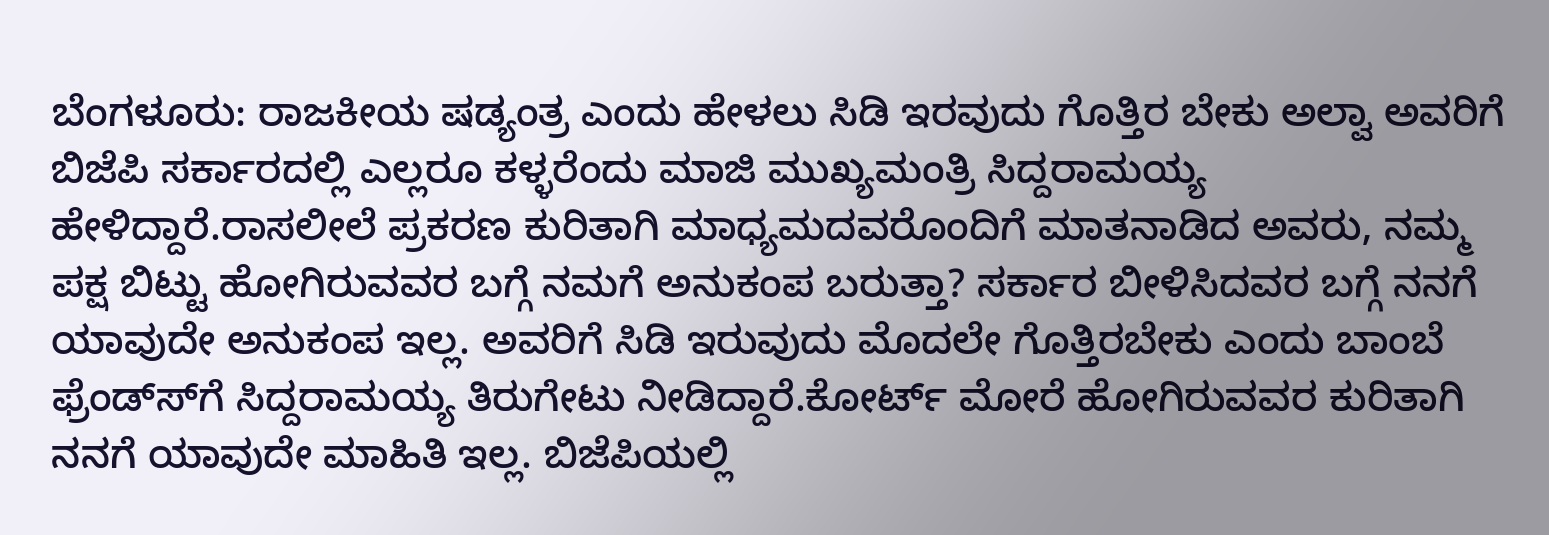ಬೆಂಗಳೂರು: ರಾಜಕೀಯ ಷಡ್ಯಂತ್ರ ಎಂದು ಹೇಳಲು ಸಿಡಿ ಇರವುದು ಗೊತ್ತಿರ ಬೇಕು ಅಲ್ವಾ ಅವರಿಗೆ ಬಿಜೆಪಿ ಸರ್ಕಾರದಲ್ಲಿ ಎಲ್ಲರೂ ಕಳ್ಳರೆಂದು ಮಾಜಿ ಮುಖ್ಯಮಂತ್ರಿ ಸಿದ್ದರಾಮಯ್ಯ ಹೇಳಿದ್ದಾರೆ.ರಾಸಲೀಲೆ ಪ್ರಕರಣ ಕುರಿತಾಗಿ ಮಾಧ್ಯಮದವರೊಂದಿಗೆ ಮಾತನಾಡಿದ ಅವರು, ನಮ್ಮ ಪಕ್ಷ ಬಿಟ್ಟು ಹೋಗಿರುವವರ ಬಗ್ಗೆ ನಮಗೆ ಅನುಕಂಪ ಬರುತ್ತಾ? ಸರ್ಕಾರ ಬೀಳಿಸಿದವರ ಬಗ್ಗೆ ನನಗೆ ಯಾವುದೇ ಅನುಕಂಪ ಇಲ್ಲ. ಅವರಿಗೆ ಸಿಡಿ ಇರುವುದು ಮೊದಲೇ ಗೊತ್ತಿರಬೇಕು ಎಂದು ಬಾಂಬೆ ಫ್ರೆಂಡ್ಸ್‍ಗೆ ಸಿದ್ದರಾಮಯ್ಯ ತಿರುಗೇಟು ನೀಡಿದ್ದಾರೆ.ಕೋರ್ಟ್ ಮೋರೆ ಹೋಗಿರುವವರ ಕುರಿತಾಗಿ ನನಗೆ ಯಾವುದೇ ಮಾಹಿತಿ ಇಲ್ಲ. ಬಿಜೆಪಿಯಲ್ಲಿ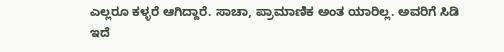ಎಲ್ಲರೂ ಕಳ್ಳರೆ ಆಗಿದ್ದಾರೆ. ಸಾಚಾ, ಪ್ರಾಮಾಣಿಕ ಅಂತ ಯಾರಿಲ್ಲ. ಅವರಿಗೆ ಸಿಡಿ ಇದೆ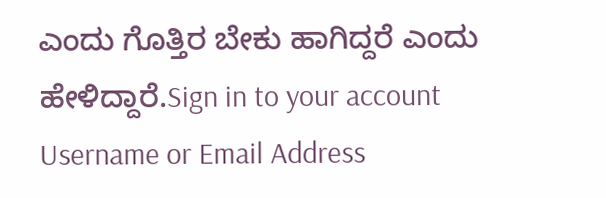ಎಂದು ಗೊತ್ತಿರ ಬೇಕು ಹಾಗಿದ್ದರೆ ಎಂದು ಹೇಳಿದ್ದಾರೆ.Sign in to your account
Username or Email Address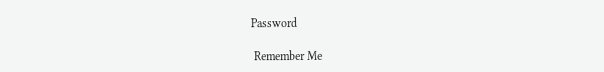Password

 Remember Me